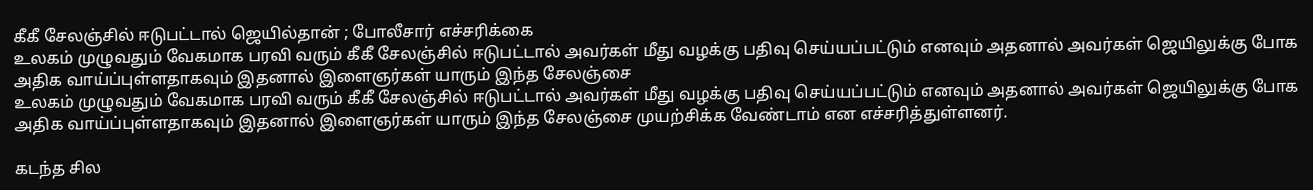கீகீ சேலஞ்சில் ஈடுபட்டால் ஜெயில்தான் ; போலீசார் எச்சரிக்கை
உலகம் முழுவதும் வேகமாக பரவி வரும் கீகீ சேலஞ்சில் ஈடுபட்டால் அவர்கள் மீது வழக்கு பதிவு செய்யப்பட்டும் எனவும் அதனால் அவர்கள் ஜெயிலுக்கு போக அதிக வாய்ப்புள்ளதாகவும் இதனால் இளைஞர்கள் யாரும் இந்த சேலஞ்சை
உலகம் முழுவதும் வேகமாக பரவி வரும் கீகீ சேலஞ்சில் ஈடுபட்டால் அவர்கள் மீது வழக்கு பதிவு செய்யப்பட்டும் எனவும் அதனால் அவர்கள் ஜெயிலுக்கு போக அதிக வாய்ப்புள்ளதாகவும் இதனால் இளைஞர்கள் யாரும் இந்த சேலஞ்சை முயற்சிக்க வேண்டாம் என எச்சரித்துள்ளனர்.

கடந்த சில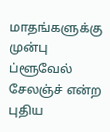மாதங்களுக்கு முன்பு ப்ளூவேல் சேலஞ்ச் என்ற புதிய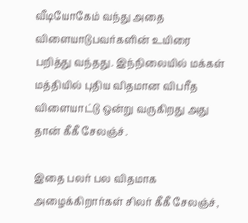வீடியோகேம் வந்து அதை விளையாடுபவர்களின் உயிரை பறித்து வந்தது. இந்நிலையில் மக்கள் மத்தியில் புதிய விதமான விபரீத விளையாட்டு ஒன்று வருகிறது அது தான் கீகீ சேலஞ்ச்.

இதை பலர் பல விதமாக அழைக்கிறார்கள் சிலர் கீகீ சேலஞ்ச்,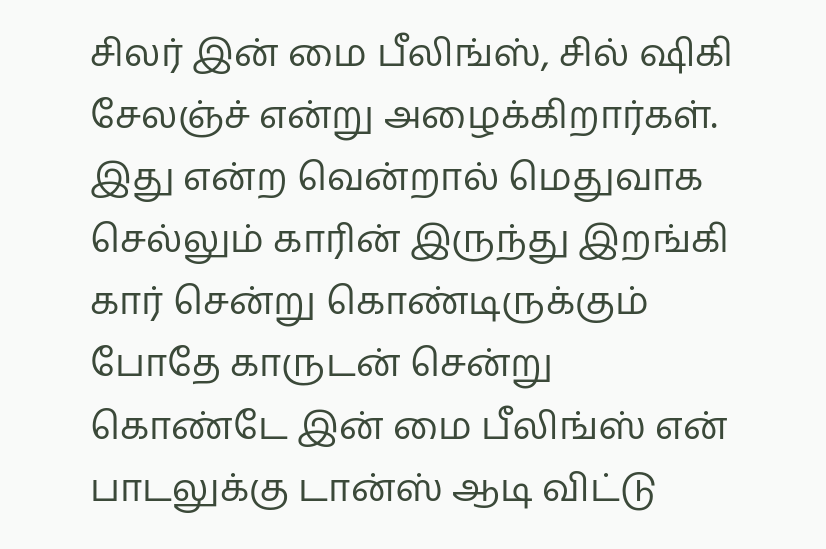சிலர் இன் மை பீலிங்ஸ், சில் ஷிகி சேலஞ்ச் என்று அழைக்கிறார்கள். இது என்ற வென்றால் மெதுவாக செல்லும் காரின் இருந்து இறங்கி கார் சென்று கொண்டிருக்கும் போதே காருடன் சென்று கொண்டே இன் மை பீலிங்ஸ் என் பாடலுக்கு டான்ஸ் ஆடி விட்டு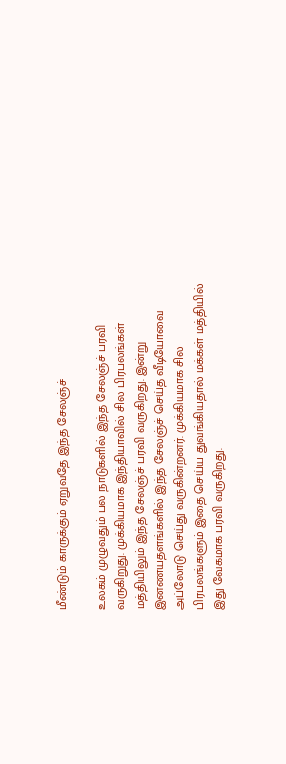மீண்டும் காருக்கும் ஏறுவதே இந்த சேலஞ்ச்

உலகம் முழுவதும் பல நாடுகளில் இந்த சேலஞ்ச் பரவி வருகிறுது. முக்கியமாக இந்தியாவில் சில பிரபலங்கள் மத்தியிலும் இந்த சேலஞ்ச் பரவி வருகிறது. இன்று இனணயதளங்களில் இந்த சேலஞ்ச் செய்த வீடியோவை அப்லோடு செய்து வருகின்றனர். முக்கியமாக சில பிரபலங்களும் இதை செய்ய துவங்கியதால் மக்கள் மத்தியில் இது வேகமாக பரவி வருகிறது.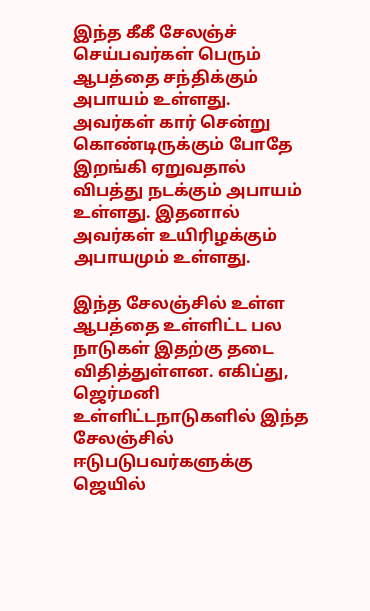இந்த கீகீ சேலஞ்ச் செய்பவர்கள் பெரும் ஆபத்தை சந்திக்கும் அபாயம் உள்ளது. அவர்கள் கார் சென்று கொண்டிருக்கும் போதே இறங்கி ஏறுவதால் விபத்து நடக்கும் அபாயம் உள்ளது. இதனால் அவர்கள் உயிரிழக்கும் அபாயமும் உள்ளது.

இந்த சேலஞ்சில் உள்ள ஆபத்தை உள்ளிட்ட பல நாடுகள் இதற்கு தடை விதித்துள்ளன. எகிப்து, ஜெர்மனி உள்ளிட்டநாடுகளில் இந்த சேலஞ்சில் ஈடுபடுபவர்களுக்கு ஜெயில்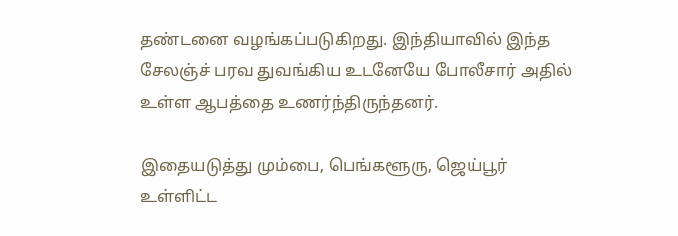தண்டனை வழங்கப்படுகிறது. இந்தியாவில் இந்த சேலஞ்ச் பரவ துவங்கிய உடனேயே போலீசார் அதில் உள்ள ஆபத்தை உணர்ந்திருந்தனர்.

இதையடுத்து மும்பை, பெங்களூரு, ஜெய்பூர் உள்ளிட்ட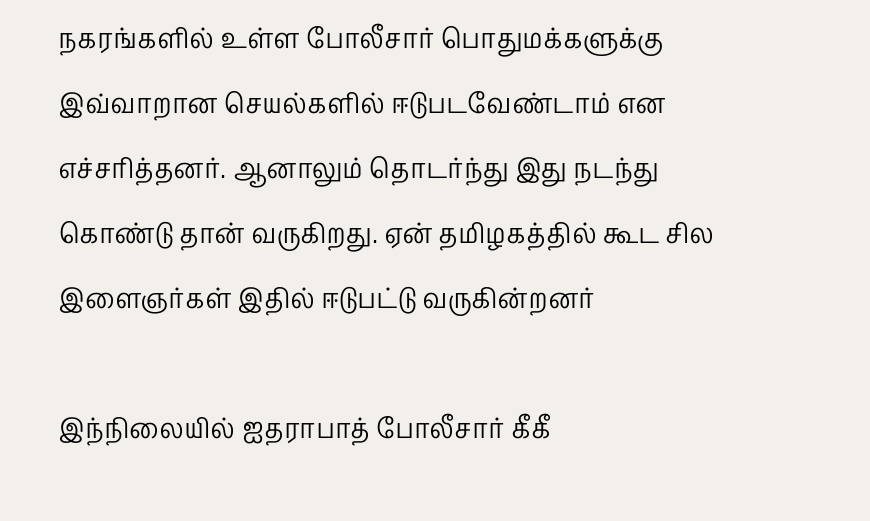நகரங்களில் உள்ள போலீசார் பொதுமக்களுக்கு இவ்வாறான செயல்களில் ஈடுபடவேண்டாம் என எச்சரித்தனர். ஆனாலும் தொடர்ந்து இது நடந்து கொண்டு தான் வருகிறது. ஏன் தமிழகத்தில் கூட சில இளைஞர்கள் இதில் ஈடுபட்டு வருகின்றனர்

இந்நிலையில் ஐதராபாத் போலீசார் கீகீ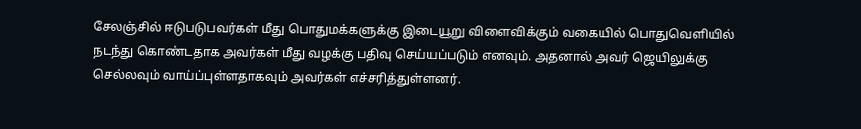சேலஞ்சில் ஈடுபடுபவர்கள் மீது பொதுமக்களுக்கு இடையூறு விளைவிக்கும் வகையில் பொதுவெளியில் நடந்து கொண்டதாக அவர்கள் மீது வழக்கு பதிவு செய்யப்படும் எனவும். அதனால் அவர் ஜெயிலுக்கு செல்லவும் வாய்ப்புள்ளதாகவும் அவர்கள் எச்சரித்துள்ளனர்.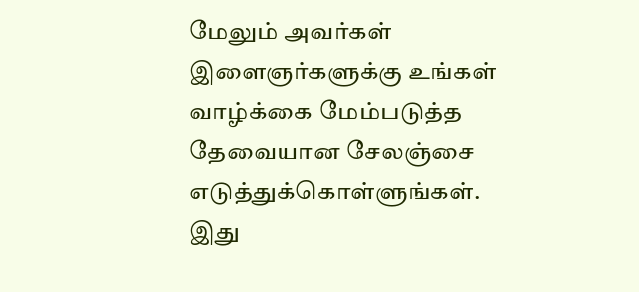மேலும் அவர்கள் இளைஞர்களுக்கு உங்கள் வாழ்க்கை மேம்படுத்த தேவையான சேலஞ்சை எடுத்துக்கொள்ளுங்கள். இது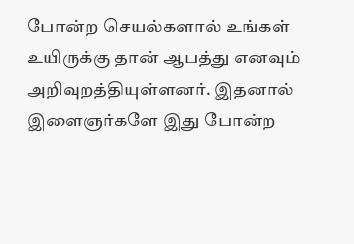போன்ற செயல்களால் உங்கள் உயிருக்கு தான் ஆபத்து எனவும் அறிவுறத்தியுள்ளனர். இதனால் இளைஞர்களே இது போன்ற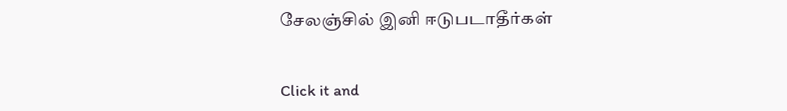சேலஞ்சில் இனி ஈடுபடாதீர்கள்


Click it and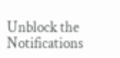Unblock the Notifications